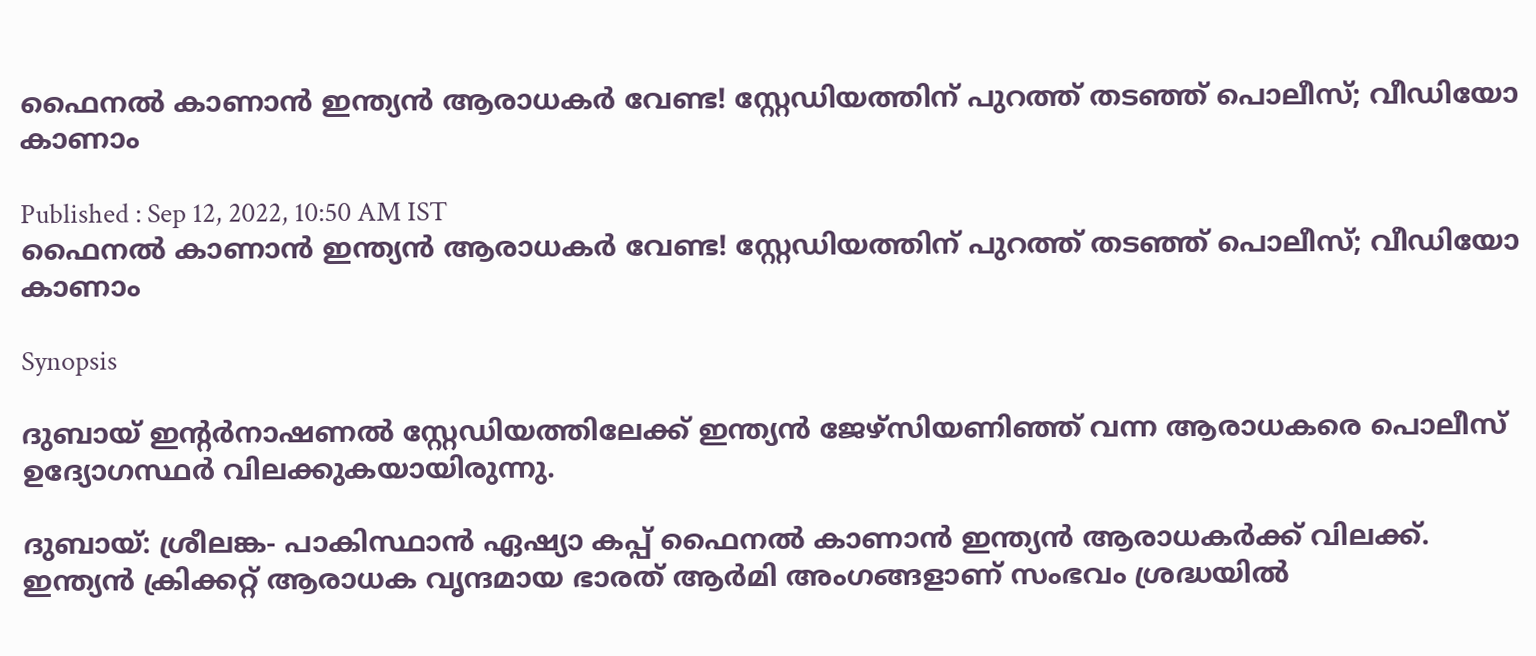ഫൈനല്‍ കാണാന്‍ ഇന്ത്യന്‍ ആരാധകര്‍ വേണ്ട! സ്റ്റേഡിയത്തിന് പുറത്ത് തടഞ്ഞ് പൊലീസ്; വീഡിയോ കാണാം

Published : Sep 12, 2022, 10:50 AM IST
ഫൈനല്‍ കാണാന്‍ ഇന്ത്യന്‍ ആരാധകര്‍ വേണ്ട! സ്റ്റേഡിയത്തിന് പുറത്ത് തടഞ്ഞ് പൊലീസ്; വീഡിയോ കാണാം

Synopsis

ദുബായ് ഇന്റര്‍നാഷണല്‍ സ്റ്റേഡിയത്തിലേക്ക് ഇന്ത്യന്‍ ജേഴ്‌സിയണിഞ്ഞ് വന്ന ആരാധകരെ പൊലീസ് ഉദ്യോഗസ്ഥര്‍ വിലക്കുകയായിരുന്നു.

ദുബായ്: ശ്രീലങ്ക- പാകിസ്ഥാന്‍ ഏഷ്യാ കപ്പ് ഫൈനല്‍ കാണാന്‍ ഇന്ത്യന്‍ ആരാധകര്‍ക്ക് വിലക്ക്. ഇന്ത്യന്‍ ക്രിക്കറ്റ് ആരാധക വൃന്ദമായ ഭാരത് ആര്‍മി അംഗങ്ങളാണ് സംഭവം ശ്രദ്ധയില്‍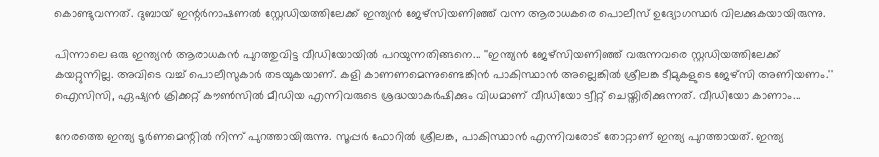കൊണ്ടുവന്നത്. ദുബായ് ഇന്റര്‍നാഷണല്‍ സ്റ്റേഡിയത്തിലേക്ക് ഇന്ത്യന്‍ ജേഴ്‌സിയണിഞ്ഞ് വന്ന ആരാധകരെ പൊലീസ് ഉദ്യോഗസ്ഥര്‍ വിലക്കുകയായിരുന്നു.

പിന്നാലെ ഒരു ഇന്ത്യന്‍ ആരാധകന്‍ പുറത്തുവിട്ട വീഡിയോയില്‍ പറയുന്നതിങ്ങനെ... ''ഇന്ത്യന്‍ ജേഴ്‌സിയണിഞ്ഞ് വരുന്നവരെ സ്റ്റഡിയത്തിലേക്ക് കയറ്റുന്നില്ല. അവിടെ വച്ച് പൊലീസുകാര്‍ തടയുകയാണ്. കളി കാണണമെന്നുണ്ടെങ്കിന്‍ പാകിസ്ഥാന്‍ അല്ലെങ്കില്‍ ശ്രീലങ്ക ടീമുകളുടെ ജേഴ്‌സി അണിയണം.'' ഐസിസി, ഏഷ്യന്‍ ക്രിക്കറ്റ് കൗണ്‍സില്‍ മീഡിയ എന്നിവരുടെ ശ്രദ്ധയാകര്‍ഷിക്കും വിധമാണ് വീഡിയോ ട്വീറ്റ് ചെയ്തിരിക്കുന്നത്. വീഡിയോ കാണാം...

നേരത്തെ ഇന്ത്യ ടൂര്‍ണമെന്റില്‍ നിന്ന് പുറത്തായിരുന്നു. സൂപ്പര്‍ ഫോറില്‍ ശ്രീലങ്ക, പാകിസ്ഥാന്‍ എന്നിവരോട് തോറ്റാണ് ഇന്ത്യ പുറത്തായത്. ഇന്ത്യ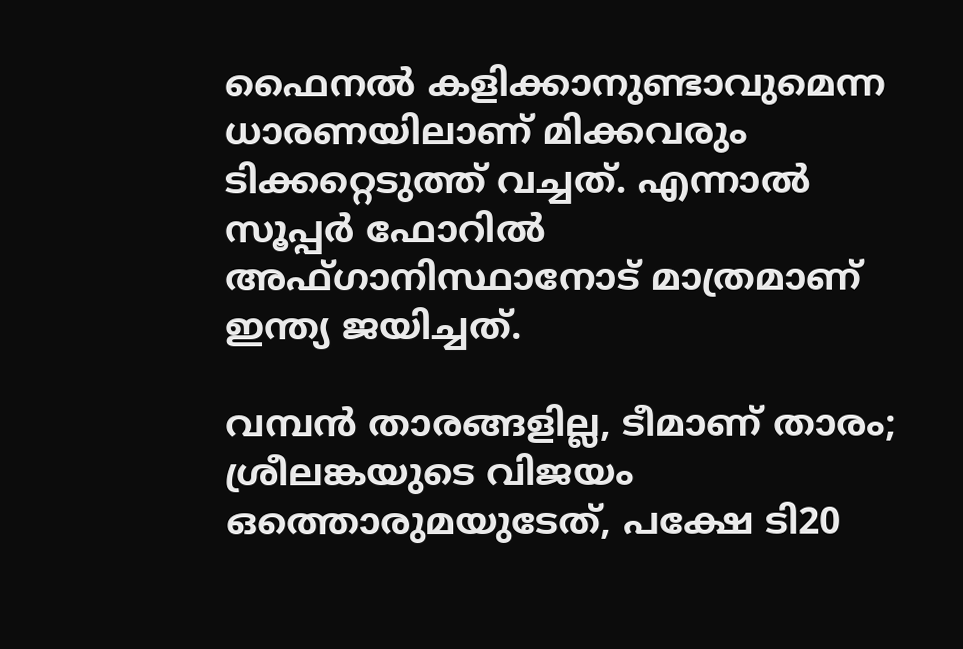ഫൈനല്‍ കളിക്കാനുണ്ടാവുമെന്ന ധാരണയിലാണ് മിക്കവരും ടിക്കറ്റെടുത്ത് വച്ചത്. എന്നാല്‍ സൂപ്പര്‍ ഫോറില്‍ അഫ്ഗാനിസ്ഥാനോട് മാത്രമാണ് ഇന്ത്യ ജയിച്ചത്.

വമ്പന്‍ താരങ്ങളില്ല, ടീമാണ് താരം; ശ്രീലങ്കയുടെ വിജയം ഒത്തൊരുമയുടേത്, പക്ഷേ ടി20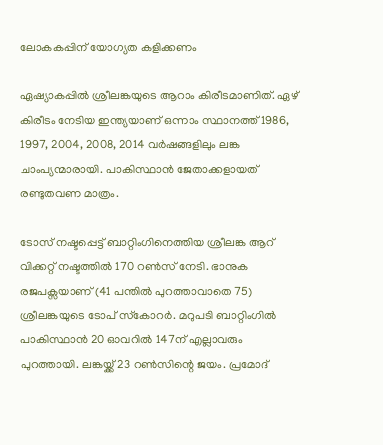ലോകകപ്പിന് യോഗ്യത കളിക്കണം

ഏഷ്യാകപ്പില്‍ ശ്രീലങ്കയുടെ ആറാം കിരീടമാണിത്. ഏഴ് കിരീടം നേടിയ ഇന്ത്യയാണ് ഒന്നാം സ്ഥാനത്ത് 1986, 1997, 2004, 2008, 2014 വര്‍ഷങ്ങളിലും ലങ്ക ചാംപ്യന്മാരായി. പാകിസ്ഥാന്‍ ജേതാക്കളായത് രണ്ടുതവണ മാത്രം.

ടോസ് നഷ്ടപ്പെട്ട് ബാറ്റിംഗിനെത്തിയ ശ്രീലങ്ക ആറ് വിക്കറ്റ് നഷ്ടത്തില്‍ 170 റണ്‍സ് നേടി. ഭാനുക രജപക്സയാണ് (41 പന്തില്‍ പുറത്താവാതെ 75) ശ്രീലങ്കയുടെ ടോപ് സ്‌കോറര്‍. മറുപടി ബാറ്റിംഗില്‍ പാകിസ്ഥാന്‍ 20 ഓവറില്‍ 147ന് എല്ലാവരും പുറത്തായി. ലങ്കയ്ക്ക് 23 റണ്‍സിന്റെ ജയം. പ്രമോദ്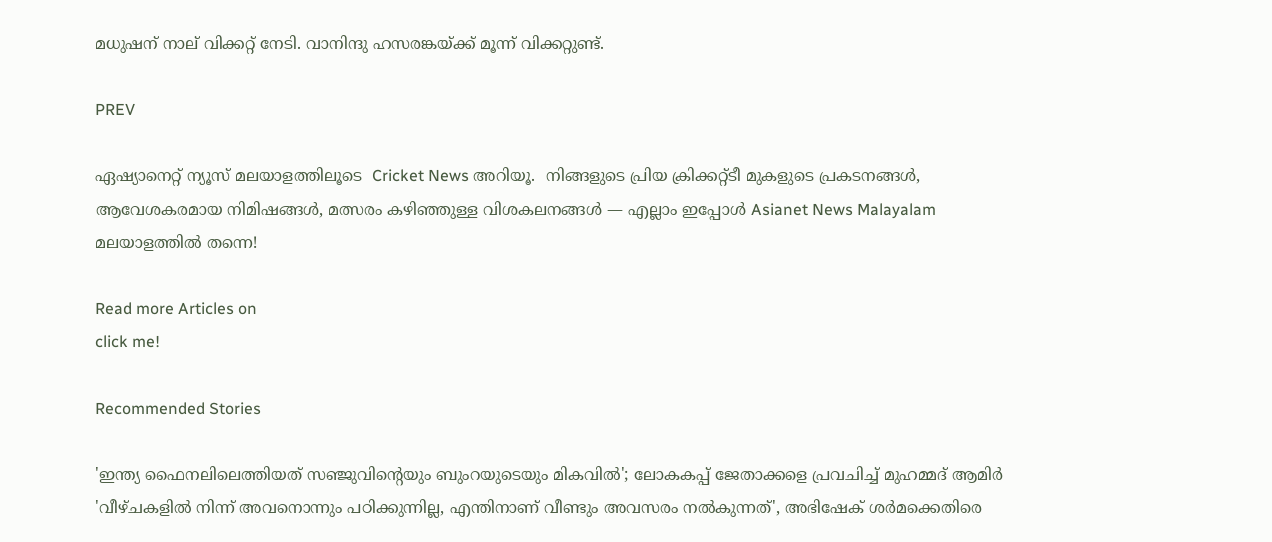മധുഷന് നാല് വിക്കറ്റ് നേടി. വാനിന്ദു ഹസരങ്കയ്ക്ക് മൂന്ന് വിക്കറ്റുണ്ട്.

PREV

ഏഷ്യാനെറ്റ് ന്യൂസ് മലയാളത്തിലൂടെ  Cricket News അറിയൂ.  നിങ്ങളുടെ പ്രിയ ക്രിക്കറ്റ്ടീ മുകളുടെ പ്രകടനങ്ങൾ, ആവേശകരമായ നിമിഷങ്ങൾ, മത്സരം കഴിഞ്ഞുള്ള വിശകലനങ്ങൾ — എല്ലാം ഇപ്പോൾ Asianet News Malayalam മലയാളത്തിൽ തന്നെ!

Read more Articles on
click me!

Recommended Stories

'ഇന്ത്യ ഫൈനലിലെത്തിയത് സഞ്ജുവിന്‍റെയും ബുംറയുടെയും മികവില്‍'; ലോകകപ്പ് ജേതാക്കളെ പ്രവചിച്ച് മുഹമ്മദ് ആമിര്‍
'വീഴ്ചകളില്‍ നിന്ന് അവനൊന്നും പഠിക്കുന്നില്ല, എന്തിനാണ് വീണ്ടും അവസരം നൽകുന്നത്', അഭിഷേക് ശർമക്കെതിരെ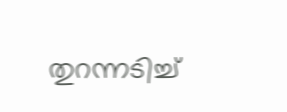തുറന്നടിച്ച്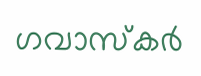ഗവാസ്കര്‍